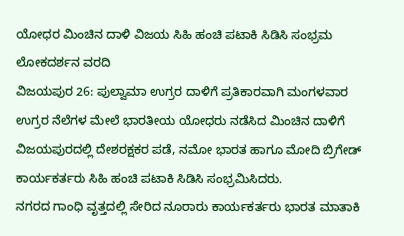ಯೋಧರ ಮಿಂಚಿನ ದಾಳಿ ವಿಜಯ ಸಿಹಿ ಹಂಚಿ ಪಟಾಕಿ ಸಿಡಿಸಿ ಸಂಭ್ರಮ
ಲೋಕದರ್ಶನ ವರದಿ
ವಿಜಯಪುರ 26: ಪುಲ್ವಾಮಾ ಉಗ್ರರ ದಾಳಿಗೆ ಪ್ರತಿಕಾರವಾಗಿ ಮಂಗಳವಾರ ಉಗ್ರರ ನೆಲೆಗಳ ಮೇಲೆ ಭಾರತೀಯ ಯೋಧರು ನಡೆಸಿದ ಮಿಂಚಿನ ದಾಳಿಗೆ ವಿಜಯಪುರದಲ್ಲಿ ದೇಶರಕ್ಷಕರ ಪಡೆ, ನಮೋ ಭಾರತ ಹಾಗೂ ಮೋದಿ ಬ್ರಿಗೇಡ್ ಕಾರ್ಯಕರ್ತರು ಸಿಹಿ ಹಂಚಿ ಪಟಾಕಿ ಸಿಡಿಸಿ ಸಂಭ್ರಮಿಸಿದರು.
ನಗರದ ಗಾಂಧಿ ವೃತ್ತದಲ್ಲಿ ಸೇರಿದ ನೂರಾರು ಕಾರ್ಯಕರ್ತರು ಭಾರತ ಮಾತಾಕಿ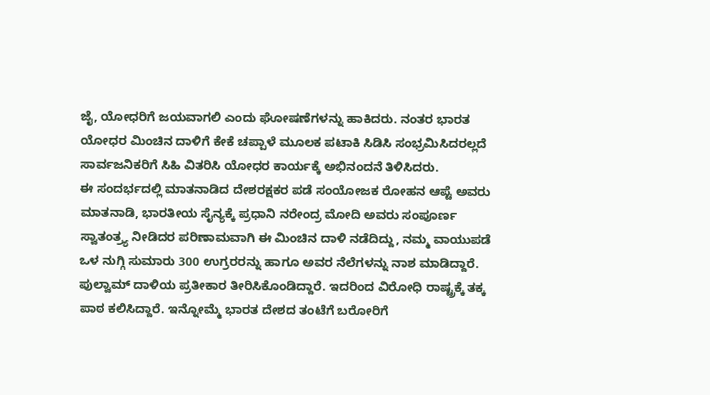ಜೈ, ಯೋಧರಿಗೆ ಜಯವಾಗಲಿ ಎಂದು ಘೋಷಣೆಗಳನ್ನು ಹಾಕಿದರು. ನಂತರ ಭಾರತ ಯೋಧರ ಮಿಂಚಿನ ದಾಳಿಗೆ ಕೇಕೆ ಚಪ್ಪಾಳೆ ಮೂಲಕ ಪಟಾಕಿ ಸಿಡಿಸಿ ಸಂಭ್ರಮಿಸಿದರಲ್ಲದೆ ಸಾರ್ವಜನಿಕರಿಗೆ ಸಿಹಿ ವಿತರಿಸಿ ಯೋಧರ ಕಾರ್ಯಕ್ಕೆ ಅಭಿನಂದನೆ ತಿಳಿಸಿದರು.
ಈ ಸಂದರ್ಭದಲ್ಲಿ ಮಾತನಾಡಿದ ದೇಶರಕ್ಷಕರ ಪಡೆ ಸಂಯೋಜಕ ರೋಹನ ಆಪ್ಟೆ ಅವರು ಮಾತನಾಡಿ, ಭಾರತೀಯ ಸೈನ್ಯಕ್ಕೆ ಪ್ರಧಾನಿ ನರೇಂದ್ರ ಮೋದಿ ಅವರು ಸಂಪೂರ್ಣ ಸ್ವಾತಂತ್ರ್ಯ ನೀಡಿದರ ಪರಿಣಾಮವಾಗಿ ಈ ಮಿಂಚಿನ ದಾಳಿ ನಡೆದಿದ್ದು, ನಮ್ಮ ವಾಯುಪಡೆ ಒಳ ನುಗ್ಗಿ ಸುಮಾರು 300 ಉಗ್ರರರನ್ನು ಹಾಗೂ ಅವರ ನೆಲೆಗಳನ್ನು ನಾಶ ಮಾಡಿದ್ದಾರೆ. ಪುಲ್ವಾಮ್ ದಾಳಿಯ ಪ್ರತೀಕಾರ ತೀರಿಸಿಕೊಂಡಿದ್ದಾರೆ. ಇದರಿಂದ ವಿರೋಧಿ ರಾಷ್ಟ್ರಕ್ಕೆ ತಕ್ಕ ಪಾಠ ಕಲಿಸಿದ್ದಾರೆ. ಇನ್ನೋಮ್ಮೆ ಭಾರತ ದೇಶದ ತಂಟೆಗೆ ಬರೋರಿಗೆ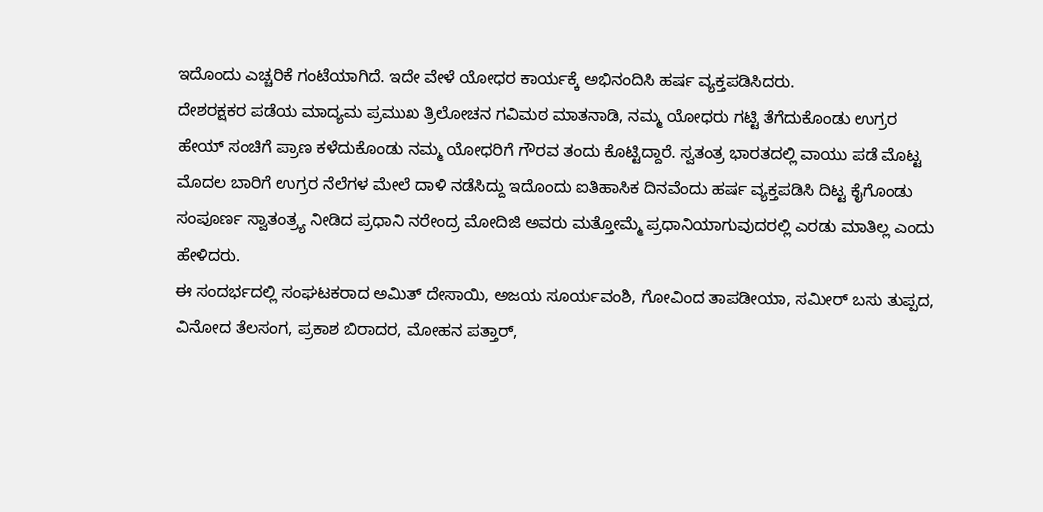ಇದೊಂದು ಎಚ್ಚರಿಕೆ ಗಂಟೆಯಾಗಿದೆ. ಇದೇ ವೇಳೆ ಯೋಧರ ಕಾರ್ಯಕ್ಕೆ ಅಭಿನಂದಿಸಿ ಹರ್ಷ ವ್ಯಕ್ತಪಡಿಸಿದರು.
ದೇಶರಕ್ಷಕರ ಪಡೆಯ ಮಾದ್ಯಮ ಪ್ರಮುಖ ತ್ರಿಲೋಚನ ಗವಿಮಠ ಮಾತನಾಡಿ, ನಮ್ಮ ಯೋಧರು ಗಟ್ಟಿ ತೆಗೆದುಕೊಂಡು ಉಗ್ರರ ಹೇಯ್ ಸಂಚಿಗೆ ಪ್ರಾಣ ಕಳೆದುಕೊಂಡು ನಮ್ಮ ಯೋಧರಿಗೆ ಗೌರವ ತಂದು ಕೊಟ್ಟಿದ್ದಾರೆ. ಸ್ವತಂತ್ರ ಭಾರತದಲ್ಲಿ ವಾಯು ಪಡೆ ಮೊಟ್ಟ ಮೊದಲ ಬಾರಿಗೆ ಉಗ್ರರ ನೆಲೆಗಳ ಮೇಲೆ ದಾಳಿ ನಡೆಸಿದ್ದು ಇದೊಂದು ಐತಿಹಾಸಿಕ ದಿನವೆಂದು ಹರ್ಷ ವ್ಯಕ್ತಪಡಿಸಿ ದಿಟ್ಟ ಕೈಗೊಂಡು ಸಂಪೂರ್ಣ ಸ್ವಾತಂತ್ರ್ಯ ನೀಡಿದ ಪ್ರಧಾನಿ ನರೇಂದ್ರ ಮೋದಿಜಿ ಅವರು ಮತ್ತೋಮ್ಮೆ ಪ್ರಧಾನಿಯಾಗುವುದರಲ್ಲಿ ಎರಡು ಮಾತಿಲ್ಲ ಎಂದು ಹೇಳಿದರು.
ಈ ಸಂದರ್ಭದಲ್ಲಿ ಸಂಘಟಕರಾದ ಅಮಿತ್ ದೇಸಾಯಿ, ಅಜಯ ಸೂರ್ಯವಂಶಿ, ಗೋವಿಂದ ತಾಪಡೀಯಾ, ಸಮೀರ್ ಬಸು ತುಪ್ಪದ, ವಿನೋದ ತೆಲಸಂಗ, ಪ್ರಕಾಶ ಬಿರಾದರ, ಮೋಹನ ಪತ್ತಾರ್,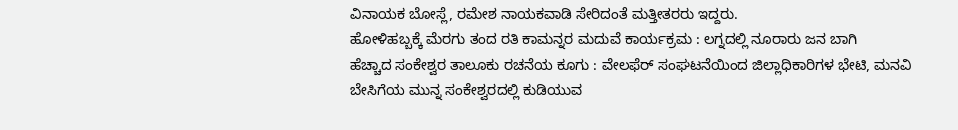ವಿನಾಯಕ ಬೋಸ್ಲೆ, ರಮೇಶ ನಾಯಕವಾಡಿ ಸೇರಿದಂತೆ ಮತ್ತೀತರರು ಇದ್ದರು.
ಹೋಳಿಹಬ್ಬಕ್ಕೆ ಮೆರಗು ತಂದ ರತಿ ಕಾಮನ್ನರ ಮದುವೆ ಕಾರ್ಯಕ್ರಮ : ಲಗ್ನದಲ್ಲಿ ನೂರಾರು ಜನ ಬಾಗಿ
ಹೆಚ್ಚಾದ ಸಂಕೇಶ್ವರ ತಾಲೂಕು ರಚನೆಯ ಕೂಗು : ವೇಲಫೆರ್ ಸಂಘಟನೆಯಿಂದ ಜಿಲ್ಲಾಧಿಕಾರಿಗಳ ಭೇಟಿ, ಮನವಿ
ಬೇಸಿಗೆಯ ಮುನ್ನ ಸಂಕೇಶ್ವರದಲ್ಲಿ ಕುಡಿಯುವ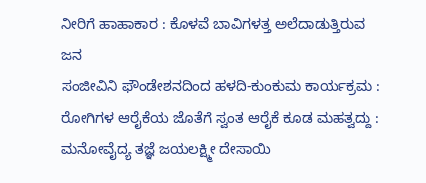ನೀರಿಗೆ ಹಾಹಾಕಾರ : ಕೊಳವೆ ಬಾವಿಗಳತ್ತ ಅಲೆದಾಡುತ್ತಿರುವ ಜನ
ಸಂಜೀವಿನಿ ಫೌಂಡೇಶನದಿಂದ ಹಳದಿ-ಕುಂಕುಮ ಕಾರ್ಯಕ್ರಮ : ರೋಗಿಗಳ ಆರೈಕೆಯ ಜೊತೆಗೆ ಸ್ವಂತ ಆರೈಕೆ ಕೂಡ ಮಹತ್ವದ್ದು : ಮನೋವೈದ್ಯ ತಜ್ಞೆ ಜಯಲಕ್ಷ್ಮೀ ದೇಸಾಯಿ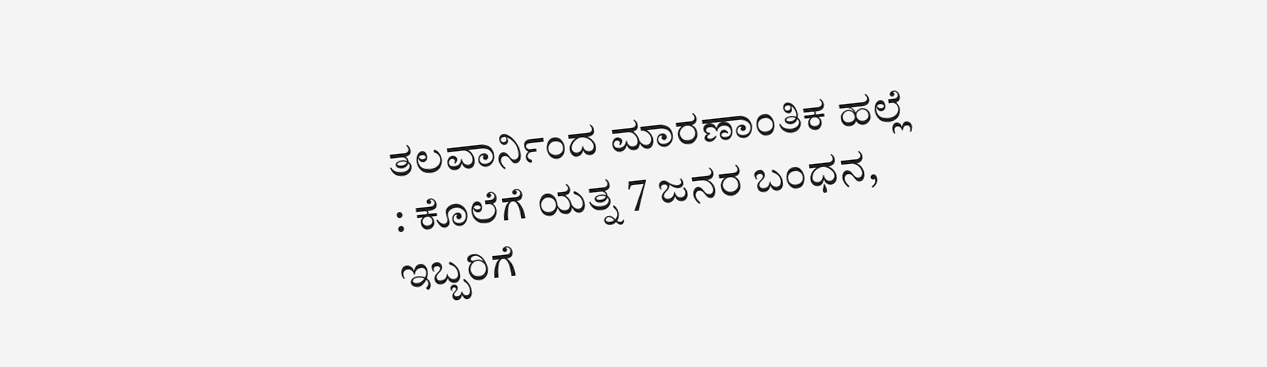ತಲವಾರ್ನಿಂದ ಮಾರಣಾಂತಿಕ ಹಲ್ಲೆ : ಕೊಲೆಗೆ ಯತ್ನ 7 ಜನರ ಬಂಧನ, ಇಬ್ಬರಿಗೆ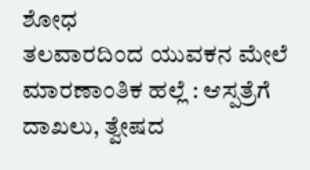ಶೋಧ
ತಲವಾರದಿಂದ ಯುವಕನ ಮೇಲೆ ಮಾರಣಾಂತಿಕ ಹಲ್ಲೆ : ಆಸ್ಪತ್ರೆಗೆ ದಾಖಲು, ತ್ವೇಷದ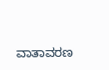ವಾತಾವರಣ